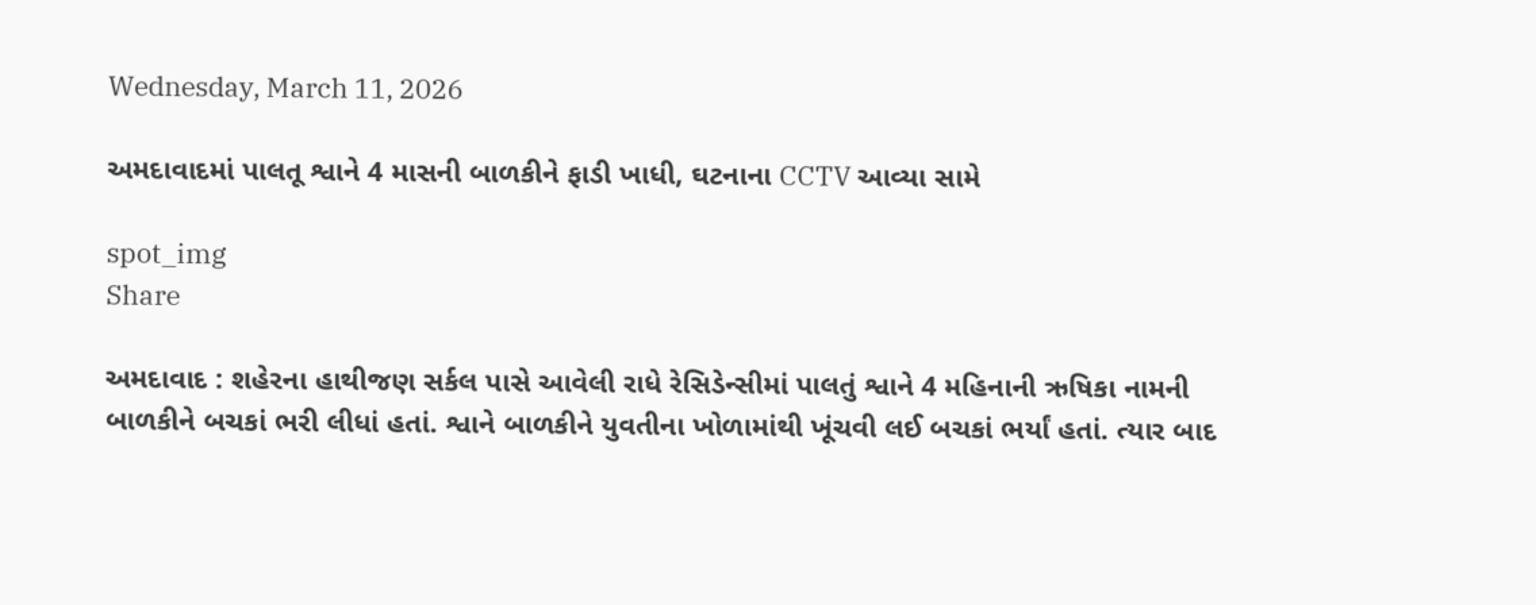Wednesday, March 11, 2026

અમદાવાદમાં પાલતૂ શ્વાને 4 માસની બાળકીને ફાડી ખાધી, ઘટનાના CCTV આવ્યા સામે

spot_img
Share

અમદાવાદ : શહેરના હાથીજણ સર્કલ પાસે આવેલી રાધે રેસિડેન્સીમાં પાલતું શ્વાને 4 મહિનાની ઋષિકા નામની બાળકીને બચકાં ભરી લીધાં હતાં. શ્વાને બાળકીને યુવતીના ખોળામાંથી ખૂંચવી લઈ બચકાં ભર્યાં હતાં. ત્યાર બાદ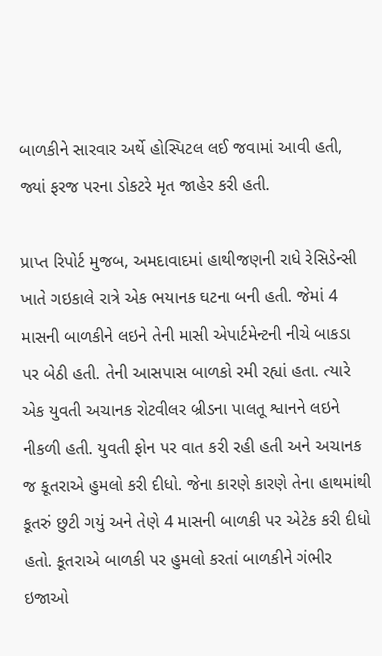બાળકીને સારવાર અર્થે હોસ્પિટલ લઈ જવામાં આવી હતી, જ્યાં ફરજ પરના ડોકટરે મૃત જાહેર કરી હતી.

પ્રાપ્ત રિપોર્ટ મુજબ, અમદાવાદમાં હાથીજણની રાધે રેસિડેન્સી ખાતે ગઇકાલે રાત્રે એક ભયાનક ઘટના બની હતી. જેમાં 4 માસની બાળકીને લઇને તેની માસી એપાર્ટમેન્ટની નીચે બાકડા પર બેઠી હતી. તેની આસપાસ બાળકો રમી રહ્યાં હતા. ત્યારે એક યુવતી અચાનક રોટવીલર બ્રીડના પાલતૂ શ્વાનને લઇને નીકળી હતી. યુવતી ફોન પર વાત કરી રહી હતી અને અચાનક જ કૂતરાએ હુમલો કરી દીધો. જેના કારણે કારણે તેના હાથમાંથી કૂતરું છુટી ગયું અને તેણે 4 માસની બાળકી પર એટેક કરી દીધો હતો. કૂતરાએ બાળકી પર હુમલો કરતાં બાળકીને ગંભીર ઇજાઓ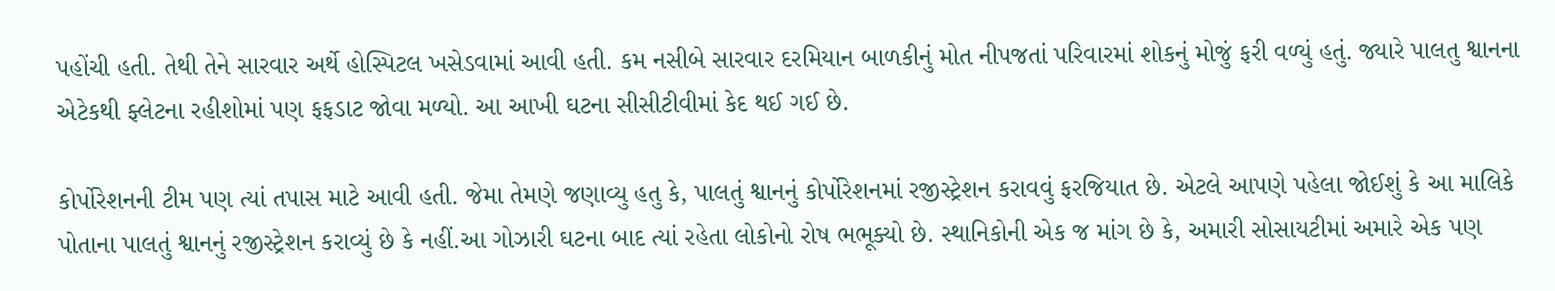પહોંચી હતી. તેથી તેને સારવાર અર્થે હોસ્પિટલ ખસેડવામાં આવી હતી. કમ નસીબે સારવાર દરમિયાન બાળકીનું મોત નીપજતાં પરિવારમાં શોકનું મોજું ફરી વળ્યું હતું. જ્યારે પાલતુ શ્વાનના એટેકથી ફ્લેટના રહીશોમાં પણ ફફડાટ જોવા મળ્યો. આ આખી ઘટના સીસીટીવીમાં કેદ થઈ ગઈ છે.

કોર્પોરેશનની ટીમ પણ ત્યાં તપાસ માટે આવી હતી. જેમા તેમણે જણાવ્યુ હતુ કે, પાલતું શ્વાનનું કોર્પોરેશનમાં રજીસ્ટ્રેશન કરાવવું ફરજિયાત છે. એટલે આપણે પહેલા જોઈશું કે આ માલિકે પોતાના પાલતું શ્વાનનું રજીસ્ટ્રેશન કરાવ્યું છે કે નહીં.આ ગોઝારી ઘટના બાદ ત્યાં રહેતા લોકોનો રોષ ભભૂક્યો છે. સ્થાનિકોની એક જ માંગ છે કે, અમારી સોસાયટીમાં અમારે એક પણ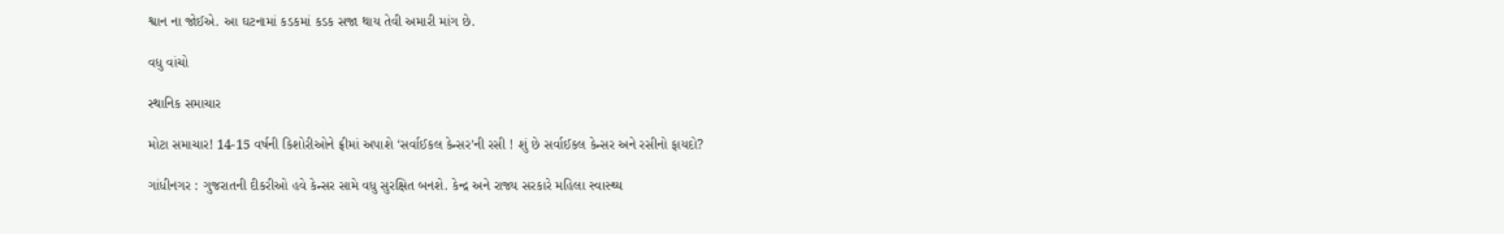શ્વાન ના જોઈએ. આ ઘટનામાં કડકમાં કડક સજા થાય તેવી અમારી માંગ છે.

વધુ વાંચો

સ્થાનિક સમાચાર

મોટા સમાચાર! 14-15 વર્ષની કિશોરીઓને ફ્રીમાં અપાશે ‘સર્વાઈકલ કેન્સર’ની રસી ! શું છે સર્વાઈકલ કેન્સર અને રસીનો ફાયદો?

ગાંધીનગર : ગુજરાતની દીકરીઓ હવે કેન્સર સામે વધુ સુરક્ષિત બનશે. કેન્દ્ર અને રાજ્ય સરકારે મહિલા સ્વાસ્થ્ય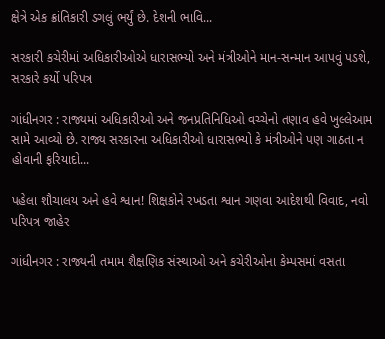ક્ષેત્રે એક ક્રાંતિકારી ડગલું ભર્યું છે. દેશની ભાવિ...

સરકારી કચેરીમાં અધિકારીઓએ ધારાસભ્યો અને મંત્રીઓને માન-સન્માન આપવું પડશે, સરકારે કર્યો પરિપત્ર

ગાંધીનગર : રાજ્યમાં અધિકારીઓ અને જનપ્રતિનિધિઓ વચ્ચેનો તણાવ હવે ખુલ્લેઆમ સામે આવ્યો છે. રાજ્ય સરકારના અધિકારીઓ ધારાસભ્યો કે મંત્રીઓને પણ ગાઠતા ન હોવાની ફરિયાદો...

પહેલા શૌચાલય અને હવે શ્વાન! શિક્ષકોને રખડતા શ્વાન ગણવા આદેશથી વિવાદ, નવો પરિપત્ર જાહેર

ગાંધીનગર : રાજ્યની તમામ શૈક્ષણિક સંસ્થાઓ અને કચેરીઓના કેમ્પસમાં વસતા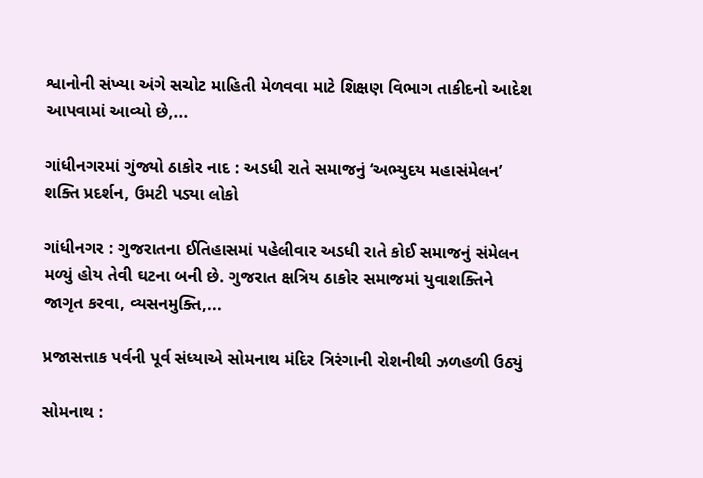શ્વાનોની સંખ્યા અંગે સચોટ માહિતી મેળવવા માટે શિક્ષણ વિભાગ તાકીદનો આદેશ આપવામાં આવ્યો છે,...

ગાંધીનગરમાં ગુંજ્યો ઠાકોર નાદ : અડધી રાતે સમાજનું ‘અભ્યુદય મહાસંમેલન’ શક્તિ પ્રદર્શન, ઉમટી પડ્યા લોકો

ગાંધીનગર : ગુજરાતના ઈતિહાસમાં પહેલીવાર અડધી રાતે કોઈ સમાજનું સંમેલન મળ્યું હોય તેવી ઘટના બની છે. ગુજરાત ક્ષત્રિય ઠાકોર સમાજમાં યુવાશક્તિને જાગૃત કરવા, વ્યસનમુક્તિ,...

પ્રજાસત્તાક પર્વની પૂર્વ સંધ્યાએ સોમનાથ મંદિર ત્રિરંગાની રોશનીથી ઝળહળી ઉઠ્યું

સોમનાથ :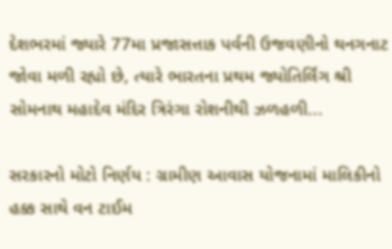દેશભરમાં જ્યારે 77મા પ્રજાસત્તાક પર્વની ઉજવણીનો થનગનાટ જોવા મળી રહ્યો છે, ત્યારે ભારતના પ્રથમ જ્યોતિર્લિંગ શ્રી સોમનાથ મહાદેવ મંદિર ત્રિરંગા રોશનીથી ઝળહળી...

સરકારનો મોટો નિર્ણય : ગ્રામીણ આવાસ યોજનામાં માલિકીનો હક્ક સાથે વન ટાઈમ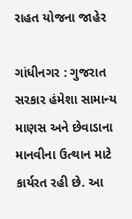રાહત યોજના જાહેર

ગાંધીનગર : ગુજરાત સરકાર હંમેશા સામાન્ય માણસ અને છેવાડાના માનવીના ઉત્થાન માટે કાર્યરત રહી છે. આ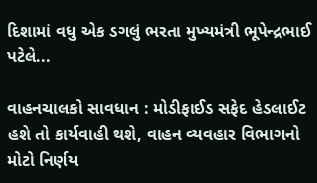દિશામાં વધુ એક ડગલું ભરતા મુખ્યમંત્રી ભૂપેન્દ્રભાઈ પટેલે...

વાહનચાલકો સાવધાન : મોડીફાઈડ સફેદ હેડલાઈટ હશે તો કાર્યવાહી થશે, વાહન વ્યવહાર વિભાગનો મોટો નિર્ણય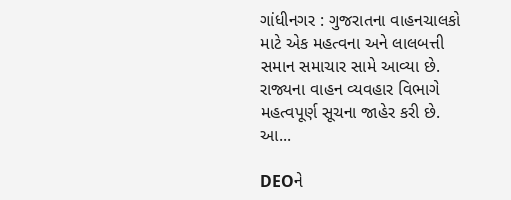ગાંધીનગર : ગુજરાતના વાહનચાલકો માટે એક મહત્વના અને લાલબત્તી સમાન સમાચાર સામે આવ્યા છે. રાજ્યના વાહન વ્યવહાર વિભાગે મહત્વપૂર્ણ સૂચના જાહેર કરી છે. આ...

DEOને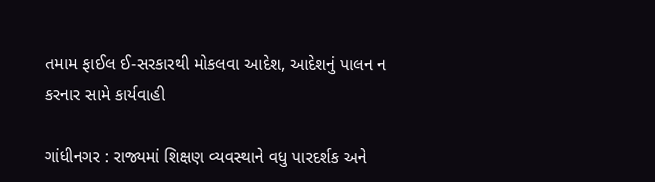તમામ ફાઈલ ઈ-સરકારથી મોકલવા આદેશ, આદેશનું પાલન ન કરનાર સામે કાર્યવાહી

ગાંધીનગર : રાજ્યમાં શિક્ષણ વ્યવસ્થાને વધુ પારદર્શક અને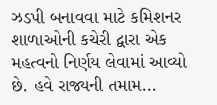ઝડપી બનાવવા માટે કમિશનર શાળાઓની કચેરી દ્વારા એક મહત્વનો નિર્ણય લેવામાં આવ્યો છે. હવે રાજ્યની તમામ...